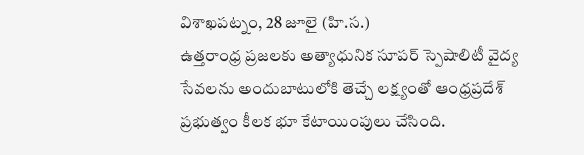విశాఖపట్నం, 28 జూలై (హి.స.)
ఉత్తరాంధ్ర ప్రజలకు అత్యాధునిక సూపర్ స్పెషాలిటీ వైద్య సేవలను అందుబాటులోకి తెచ్చే లక్ష్యంతో ఆంధ్రప్రదేశ్ ప్రభుత్వం కీలక భూ కేటాయింపులు చేసింది.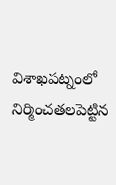విశాఖపట్నంలో నిర్మించతలపెట్టిన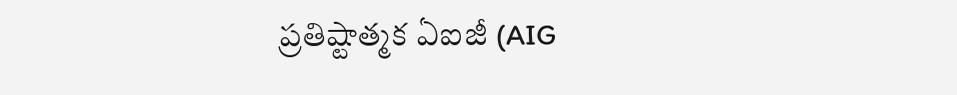ప్రతిష్టాత్మక ఏఐజీ (AIG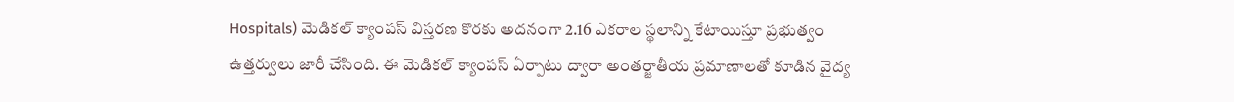Hospitals) మెడికల్ క్యాంపస్ విస్తరణ కొరకు అదనంగా 2.16 ఎకరాల స్థలాన్ని కేటాయిస్తూ ప్రభుత్వం ఉత్తర్వులు జారీ చేసింది. ఈ మెడికల్ క్యాంపస్ ఏర్పాటు ద్వారా అంతర్జాతీయ ప్రమాణాలతో కూడిన వైద్య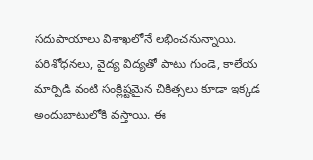సదుపాయాలు విశాఖలోనే లభించనున్నాయి. పరిశోధనలు, వైద్య విద్యతో పాటు గుండె, కాలేయ మార్పిడి వంటి సంక్లిష్టమైన చికిత్సలు కూడా ఇక్కడ అందుబాటులోకి వస్తాయి. ఈ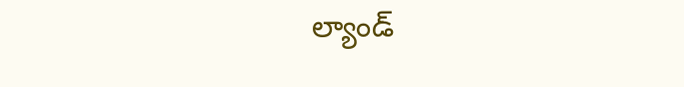ల్యాండ్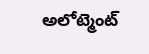అలోట్మెంట్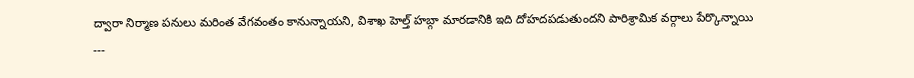ద్వారా నిర్మాణ పనులు మరింత వేగవంతం కానున్నాయని, విశాఖ హెల్త్ హబ్గా మారడానికి ఇది దోహదపడుతుందని పారిశ్రామిక వర్గాలు పేర్కొన్నాయి
---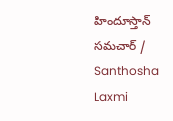హిందూస్తాన్ సమచార్ / Santhosha Laxmi